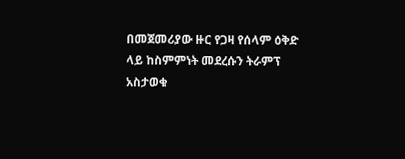በመጀመሪያው ዙር የጋዛ የሰላም ዕቅድ ላይ ከስምምነት መደረሱን ትራምፕ አስታወቁ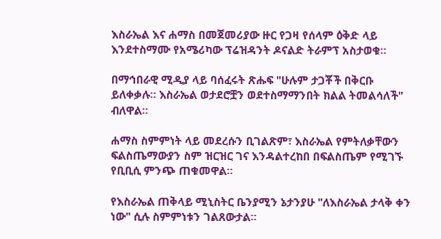እስራኤል እና ሐማስ በመጀመሪያው ዙር የጋዛ የሰላም ዕቅድ ላይ እንደተስማሙ የአሜሪካው ፕሬዝዳንት ዶናልድ ትራምፕ አስታወቁ።

በማኅበራዊ ሚዲያ ላይ ባሰፈሩት ጽሑፍ "ሁሉም ታጋቾች በቅርቡ ይለቀቃሉ። እስራኤል ወታደሮቿን ወደተስማማንበት ክልል ትመልሳለች" ብለዋል።

ሐማስ ስምምነት ላይ መደረሱን ቢገልጽም፣ እስራኤል የምትለቃቸውን ፍልስጤማውያን ስም ዝርዝር ገና እንዳልተረከበ በፍልስጤም የሚገኙ የቢቢሲ ምንጭ ጠቁመዋል።

የእስራኤል ጠቅላይ ሚኒስትር ቤንያሚን ኔታንያሁ "ለእስራኤል ታላቅ ቀን ነው" ሲሉ ስምምነቱን ገልጸውታል።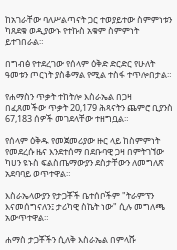ከአገራቸው ባለሥልጣናት ጋር ተወያይተው ስምምነቱን ካጸደቁ ወዲያውኑ የተኩስ አቁም ስምምነት ይተገበራል።

በግብፅ የተደረገው የሰላም ዕቅድ ድርድር የሁለት ዓመቱን ጦርነት ያስቆማል የሚል ተስፋ ተጥሎበታል።

የሐማስን ጥቃት ተከትሎ እስራኤል በጋዛ በፈጸመችው ጥቃት 20,179 ሕጻናትን ጨምሮ ቢያንስ 67,183 ሰዎች መገደላቸው ተዘግቧል።

የሰላም ዕቅዱ የመጀመሪያው ዙር ላይ ከስምምነት የመደረሱ ዜና እንደተሰማ በደቡባዊ ጋዛ በምትገኘው ካሀን ዩኑስ ፍልስጤማውያን ደስታቸውን ለመግለጽ አደባባይ ወጥተዋል።

እስራኤላውያን የታጋቾች ቤተሰቦችም "ትራምፕን እናመሰግናለን፤ ታሪካዊ ስኬት ነው" ሲሉ መግለጫ አውጥተዋል።

ሐማስ ታጋቾችን ሲለቅ እስራኤል በምላሹ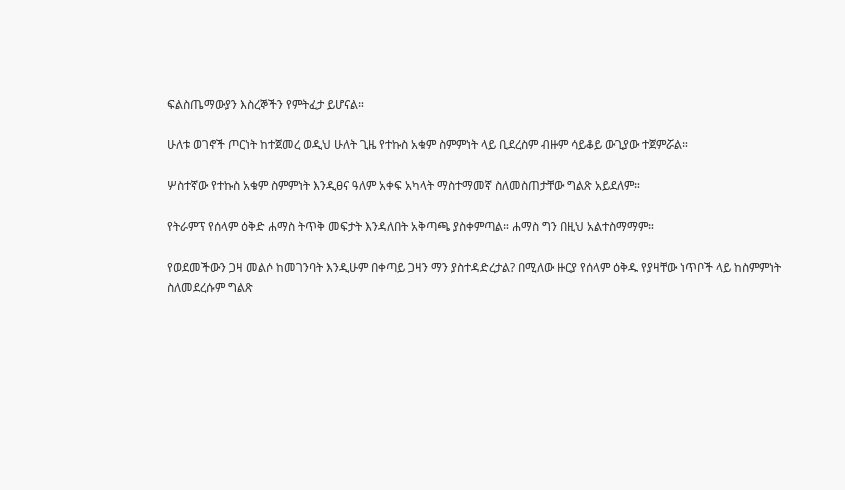ፍልስጤማውያን እስረኞችን የምትፈታ ይሆናል።

ሁለቱ ወገኖች ጦርነት ከተጀመረ ወዲህ ሁለት ጊዜ የተኩስ አቁም ስምምነት ላይ ቢደረስም ብዙም ሳይቆይ ውጊያው ተጀምሯል።

ሦስተኛው የተኩስ አቁም ስምምነት እንዲፀና ዓለም አቀፍ አካላት ማስተማመኛ ስለመስጠታቸው ግልጽ አይደለም።

የትራምፕ የሰላም ዕቅድ ሐማስ ትጥቅ መፍታት እንዳለበት አቅጣጫ ያስቀምጣል። ሐማስ ግን በዚህ አልተስማማም።

የወደመችውን ጋዛ መልሶ ከመገንባት እንዲሁም በቀጣይ ጋዛን ማን ያስተዳድረታል? በሚለው ዙርያ የሰላም ዕቅዱ የያዛቸው ነጥቦች ላይ ከስምምነት ስለመደረሱም ግልጽ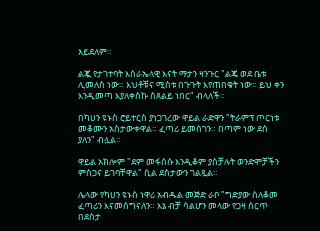አይደለም።

ልጇ የታገተባት እስራኤላዊ እናት ማታን ዛንጉር "ልጄ ወደ ቤቱ ሊመለስ ነው። እህቶቹና ሚስቱ በጉጉት እየጠበቁት ነው። ይህ ቀን እንዲመጣ እያለቀስኩ ስጸልይ ነበር" ብላለች።

በካሀን ዩኑስ ሮይተርስ ያነጋገረው ዋይል ራድዋን "ትራምፕ ጦርነቱ መቆሙን አስታውቀዋል። ፈጣሪ ይመስገን። በጣም ነው ደስ ያለን" ብሏል።

ዋይል አክሎም "ደም መፋሰሱ እንዲቆም ያስቻሉት ወንድሞቻችን ምስጋና ይገባቸዋል" ሲል ደስታውን ገልጿል።

ሌላው የካሀን ዩኑስ ነዋሪ አብዱል መጅድ ራቦ "ግድያው ስለቆመ ፈጣሪን እናመሰግናለን። እኔ ብቻ ሳልሆን መላው የጋዛ ሰርጥ በደስታ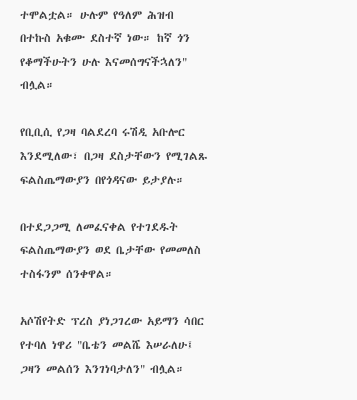ተሞልቷል። ሁሉም የዓለም ሕዝብ በተኩስ አቁሙ ደስተኛ ነው። ከኛ ጎን የቆማችሁትን ሁሉ እናመሰግናችኋለን" ብሏል።

የቢቢሲ የጋዛ ባልደረባ ሩሽዲ አቡሎር እንደሚለው፣ በጋዛ ደስታቸውን የሚገልጹ ፍልስጤማውያን በየጎዳናው ይታያሉ።

በተደጋጋሚ ለመፈናቀል የተገደዱት ፍልስጤማውያን ወደ ቤታቸው የመመለስ ተስፋንም ሰንቀዋል።

አሶሽየትድ ፕረስ ያነጋገረው አይማን ሳበር የተባለ ነዋሪ "ቤቴን መልሼ እሠራለሁ፤ ጋዛን መልሰን እንገነባታለን" ብሏል።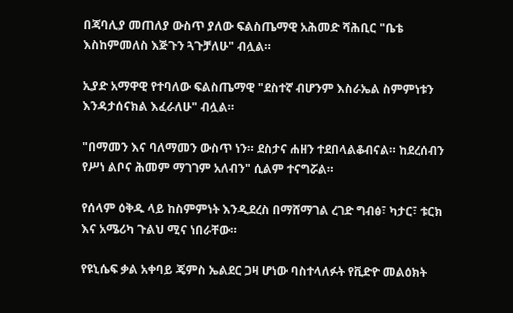በጃባሊያ መጠለያ ውስጥ ያለው ፍልስጤማዊ አሕመድ ሻሕቢር "ቤቴ እስከምመለስ እጅጉን ጓጉቻለሁ" ብሏል።

ኢያድ አማዋዊ የተባለው ፍልስጤማዊ "ደስተኛ ብሆንም እስራኤል ስምምነቱን እንዳታሰናክል እፈራለሁ" ብሏል።

"በማመን እና ባለማመን ውስጥ ነን። ደስታና ሐዘን ተደበላልቆብናል። ከደረሰብን የሥነ ልቦና ሕመም ማገገም አለብን" ሲልም ተናግሯል።

የሰላም ዕቅዱ ላይ ከስምምነት እንዲደረስ በማሸማገል ረገድ ግብፅ፣ ካታር፣ ቱርክ እና አሜሪካ ጉልህ ሚና ነበራቸው።

የዩኒሴፍ ቃል አቀባይ ጄምስ ኤልደር ጋዛ ሆነው ባስተላለፉት የቪድዮ መልዕክት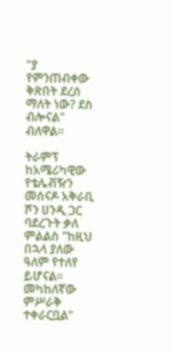"ያ የምንጠብቀው ቅጽበት ደረሰ ማለት ነው? ደስ ብሎናል" ብለዋል።

ትራምፕ ከአሜሪካዊው የቴሌቭዥን መሰናዶ አቅራቢ ሾን ሀንዲ ጋር ባደረጉት ቃለ ምልልስ "ከዚህ በኋላ ያለው ዓለም የተለየ ይሆናል። መካከለኛው ምሥራቅ ተቀራርቧል"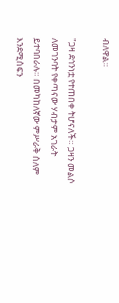ብለዋል።

"ጋዛ ደኅንነቷ የተጠበቀ ትሆናለች። ጋዛን መልሶ ለመገንባት የቀጣናው ሃብታም አገራት ይተባበራሉ። በመካከለኛው ምሥራቅ ሰለም እንደሚሰፍን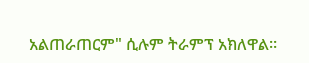አልጠራጠርም" ሲሉም ትራምፕ አክለዋል።